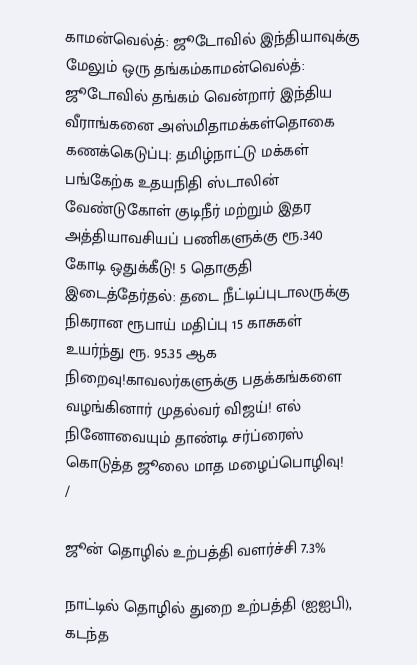காமன்வெல்த்: ஜூடோவில் இந்தியாவுக்கு மேலும் ஒரு தங்கம்காமன்வெல்த்: ஜூடோவில் தங்கம் வென்றார் இந்திய வீராங்கனை அஸ்மிதாமக்கள்தொகை கணக்கெடுப்பு: தமிழ்நாட்டு மக்கள் பங்கேற்க உதயநிதி ஸ்டாலின் வேண்டுகோள் குடிநீர் மற்றும் இதர அத்தியாவசியப் பணிகளுக்கு ரூ.340 கோடி ஒதுக்கீடு! 5 தொகுதி இடைத்தேர்தல்: தடை நீட்டிப்புடாலருக்கு நிகரான ரூபாய் மதிப்பு 15 காசுகள் உயர்ந்து ரூ. 95.35 ஆக நிறைவு!காவலர்களுக்கு பதக்கங்களை வழங்கினார் முதல்வர் விஜய்! எல் நினோவையும் தாண்டி சர்ப்ரைஸ் கொடுத்த ஜூலை மாத மழைப்பொழிவு!
/

ஜூன் தொழில் உற்பத்தி வளர்ச்சி 7.3%

நாட்டில் தொழில் துறை உற்பத்தி (ஐஐபி), கடந்த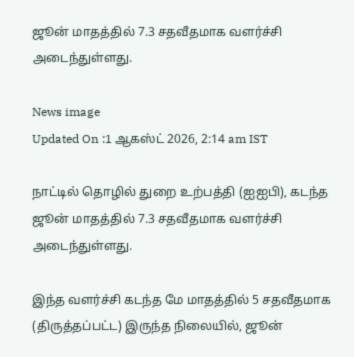ஜூன் மாதத்தில் 7.3 சதவீதமாக வளர்ச்சி அடைந்துள்ளது.

News image
Updated On :1 ஆகஸ்ட் 2026, 2:14 am IST

நாட்டில் தொழில் துறை உற்பத்தி (ஐஐபி), கடந்த ஜூன் மாதத்தில் 7.3 சதவீதமாக வளர்ச்சி அடைந்துள்ளது.

இந்த வளர்ச்சி கடந்த மே மாதத்தில் 5 சதவீதமாக (திருத்தப்பட்ட) இருந்த நிலையில், ஜூன்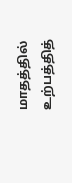மாதத்தில் உற்பத்தித்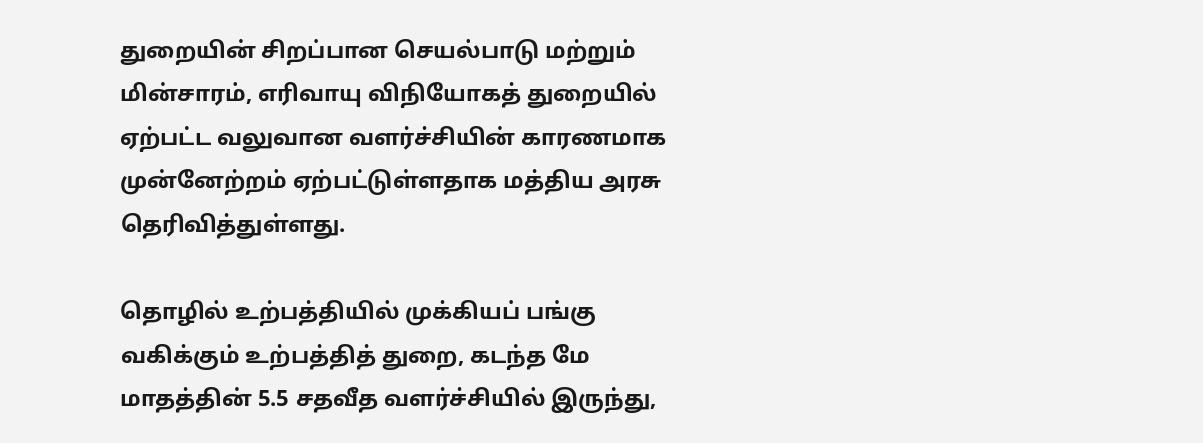துறையின் சிறப்பான செயல்பாடு மற்றும் மின்சாரம், எரிவாயு விநியோகத் துறையில் ஏற்பட்ட வலுவான வளர்ச்சியின் காரணமாக முன்னேற்றம் ஏற்பட்டுள்ளதாக மத்திய அரசு தெரிவித்துள்ளது.

தொழில் உற்பத்தியில் முக்கியப் பங்கு வகிக்கும் உற்பத்தித் துறை, கடந்த மே மாதத்தின் 5.5 சதவீத வளர்ச்சியில் இருந்து,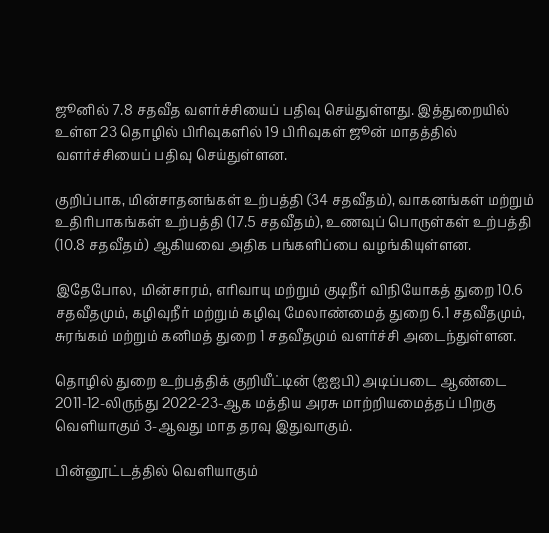ஜூனில் 7.8 சதவீத வளர்ச்சியைப் பதிவு செய்துள்ளது. இத்துறையில் உள்ள 23 தொழில் பிரிவுகளில் 19 பிரிவுகள் ஜூன் மாதத்தில் வளர்ச்சியைப் பதிவு செய்துள்ளன.

குறிப்பாக, மின்சாதனங்கள் உற்பத்தி (34 சதவீதம்), வாகனங்கள் மற்றும் உதிரிபாகங்கள் உற்பத்தி (17.5 சதவீதம்), உணவுப் பொருள்கள் உற்பத்தி (10.8 சதவீதம்) ஆகியவை அதிக பங்களிப்பை வழங்கியுள்ளன.

இதேபோல, மின்சாரம், எரிவாயு மற்றும் குடிநீர் விநியோகத் துறை 10.6 சதவீதமும், கழிவுநீர் மற்றும் கழிவு மேலாண்மைத் துறை 6.1 சதவீதமும், சுரங்கம் மற்றும் கனிமத் துறை 1 சதவீதமும் வளர்ச்சி அடைந்துள்ளன.

தொழில் துறை உற்பத்திக் குறியீட்டின் (ஐஐபி) அடிப்படை ஆண்டை 2011-12-லிருந்து 2022-23-ஆக மத்திய அரசு மாற்றியமைத்தப் பிறகு வெளியாகும் 3-ஆவது மாத தரவு இதுவாகும்.

பின்னூட்டத்தில் வெளியாகும்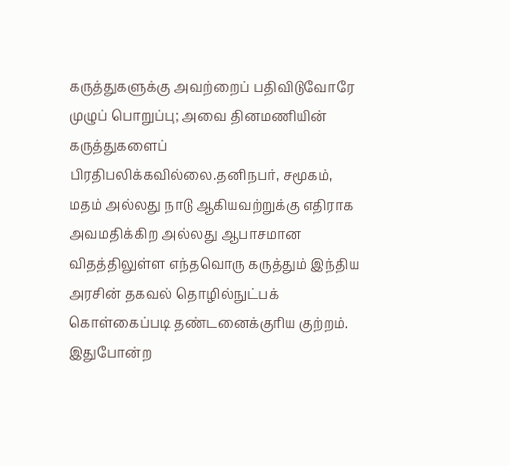கருத்துகளுக்கு அவற்றைப் பதிவிடுவோரே முழுப் பொறுப்பு; அவை தினமணியின் கருத்துகளைப் பிரதிபலிக்கவில்லை.தனிநபர், சமூகம், மதம் அல்லது நாடு ஆகியவற்றுக்கு எதிராக அவமதிக்கிற அல்லது ஆபாசமான விதத்திலுள்ள எந்தவொரு கருத்தும் இந்திய அரசின் தகவல் தொழில்நுட்பக் கொள்கைப்படி தண்டனைக்குரிய குற்றம். இதுபோன்ற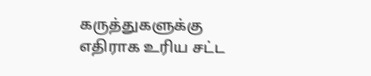கருத்துகளுக்கு எதிராக உரிய சட்ட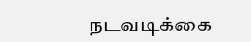நடவடிக்கை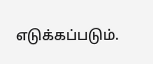எடுக்கப்படும்.